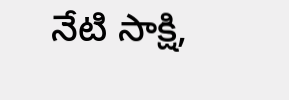నేటి సాక్షి,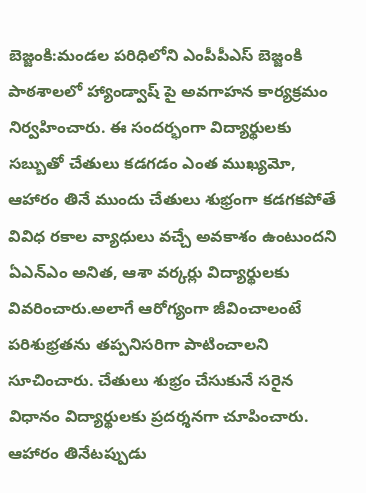బెజ్జంకి:మండల పరిధిలోని ఎంపీపీఎస్ బెజ్జంకి పాఠశాలలో హ్యాండ్వాష్ పై అవగాహన కార్యక్రమం నిర్వహించారు. ఈ సందర్భంగా విద్యార్థులకు సబ్బుతో చేతులు కడగడం ఎంత ముఖ్యమో, ఆహారం తినే ముందు చేతులు శుభ్రంగా కడగకపోతే వివిధ రకాల వ్యాధులు వచ్చే అవకాశం ఉంటుందని ఏఎన్ఎం అనిత, ఆశా వర్కర్లు విద్యార్థులకు వివరించారు.అలాగే ఆరోగ్యంగా జీవించాలంటే పరిశుభ్రతను తప్పనిసరిగా పాటించాలని సూచించారు. చేతులు శుభ్రం చేసుకునే సరైన విధానం విద్యార్థులకు ప్రదర్శనగా చూపించారు. ఆహారం తినేటప్పుడు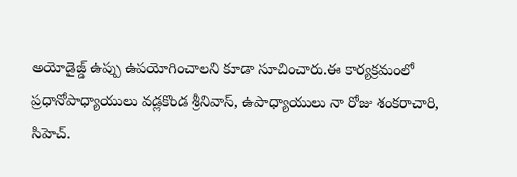అయోడైజ్డ్ ఉప్పు ఉపయోగించాలని కూడా సూచించారు.ఈ కార్యక్రమంలో ప్రధానోపాధ్యాయులు వడ్లకొండ శ్రీనివాస్, ఉపాధ్యాయులు నా రోజు శంకరాచారి, సిహెచ్.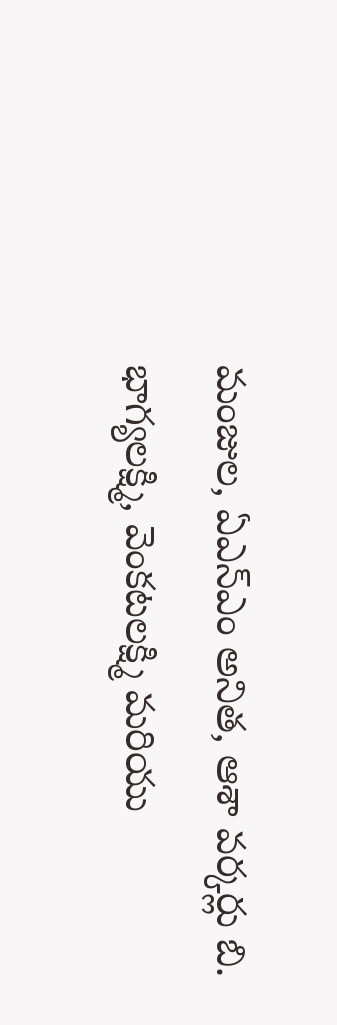మంజుల, ఏఎన్ఎం అనిత, ఆశా వర్కర్లు బి. భాగ్యలక్ష్మి, వెంకటలక్ష్మి మరియు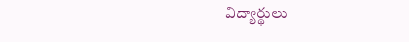విద్యార్థులు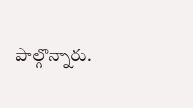పాల్గొన్నారు.